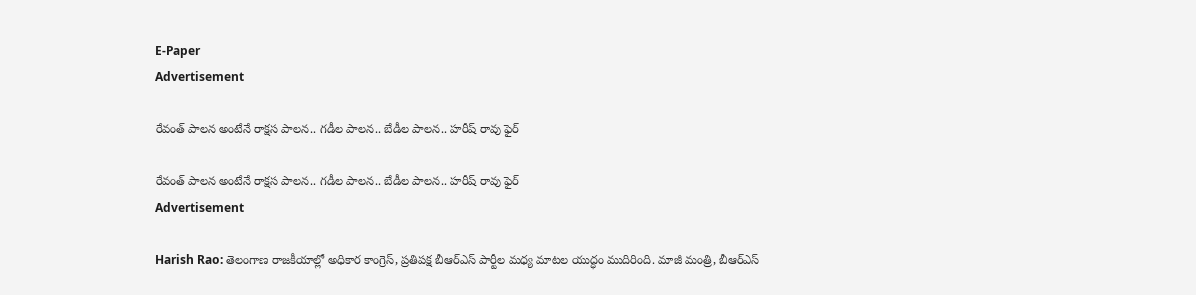E-Paper
Advertisement

రేవంత్ పాలన అంటేనే రాక్షస పాలన.. గడీల పాలన.. బేడీల పాలన.. హ‌రీష్ రావు ఫైర్

రేవంత్ పాలన అంటేనే రాక్షస పాలన.. గడీల పాలన.. బేడీల పాలన.. హ‌రీష్ రావు ఫైర్
Advertisement

Harish Rao: తెలంగాణ రాజకీయాల్లో అధికార కాంగ్రెస్, ప్రతిపక్ష బీఆర్ఎస్ పార్టీల మధ్య మాటల యుద్ధం ముదిరింది. మాజీ మంత్రి, బీఆర్ఎస్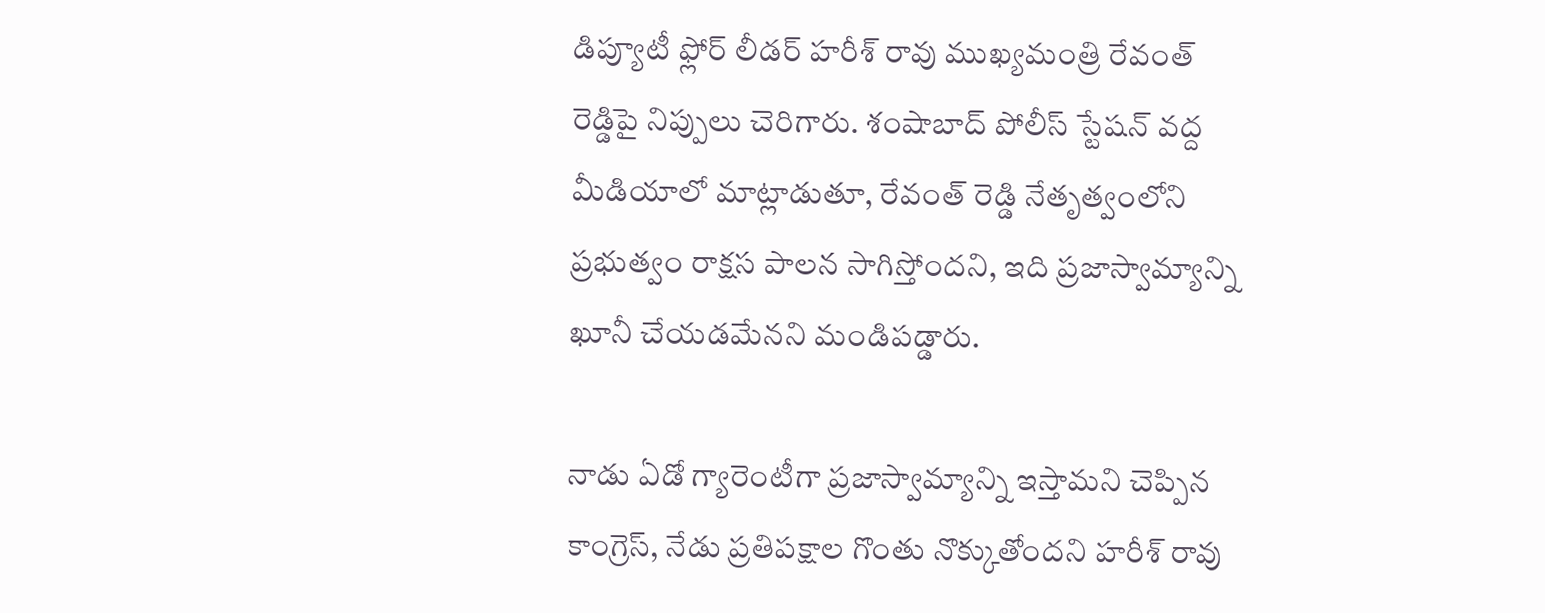డిప్యూటీ ఫ్లోర్ లీడర్ హరీశ్ రావు ముఖ్యమంత్రి రేవంత్ రెడ్డిపై నిప్పులు చెరిగారు. శంషాబాద్ పోలీస్ స్టేషన్ వద్ద మీడియాలో మాట్లాడుతూ, రేవంత్ రెడ్డి నేతృత్వంలోని ప్రభుత్వం రాక్షస పాలన సాగిస్తోందని, ఇది ప్రజాస్వామ్యాన్ని ఖూనీ చేయడమేనని మండిపడ్డారు.

నాడు ఏడో గ్యారెంటీగా ప్రజాస్వామ్యాన్ని ఇస్తామని చెప్పిన కాంగ్రెస్, నేడు ప్రతిపక్షాల గొంతు నొక్కుతోందని హరీశ్ రావు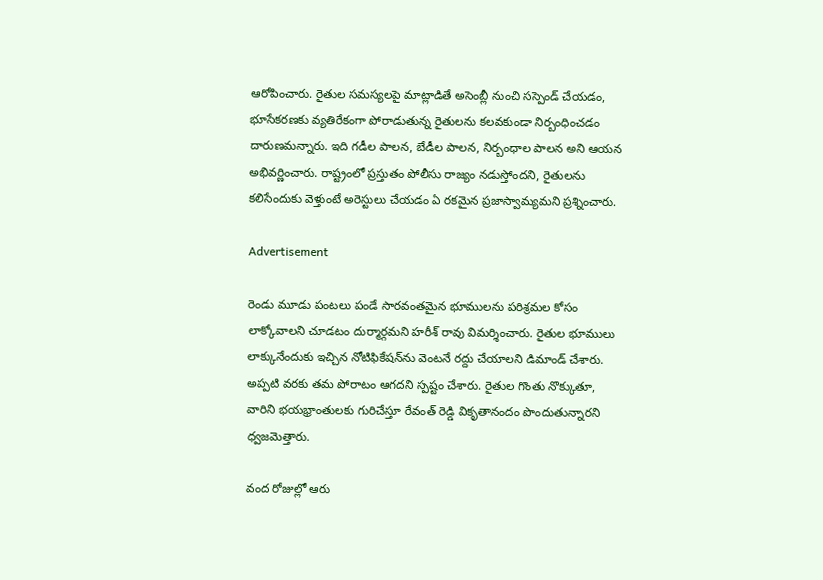ఆరోపించారు. రైతుల సమస్యలపై మాట్లాడితే అసెంబ్లీ నుంచి సస్పెండ్ చేయడం, భూసేకరణకు వ్యతిరేకంగా పోరాడుతున్న రైతులను కలవకుండా నిర్బంధించడం దారుణమన్నారు. ఇది గడీల పాలన, బేడీల పాలన, నిర్బంధాల పాలన అని ఆయన అభివర్ణించారు. రాష్ట్రంలో ప్రస్తుతం పోలీసు రాజ్యం నడుస్తోందని, రైతులను కలిసేందుకు వెళ్తుంటే అరెస్టులు చేయడం ఏ రకమైన ప్రజాస్వామ్యమని ప్రశ్నించారు.

Advertisement

రెండు మూడు పంటలు పండే సారవంతమైన భూములను పరిశ్రమల కోసం లాక్కోవాలని చూడటం దుర్మార్గమని హరీశ్ రావు విమర్శించారు. రైతుల భూములు లాక్కునేందుకు ఇచ్చిన నోటిఫికేషన్‌ను వెంటనే రద్దు చేయాలని డిమాండ్ చేశారు. అప్పటి వరకు తమ పోరాటం ఆగదని స్పష్టం చేశారు. రైతుల గొంతు నొక్కుతూ, వారిని భయభ్రాంతులకు గురిచేస్తూ రేవంత్ రెడ్డి వికృతానందం పొందుతున్నారని ధ్వజమెత్తారు.

వంద రోజుల్లో ఆరు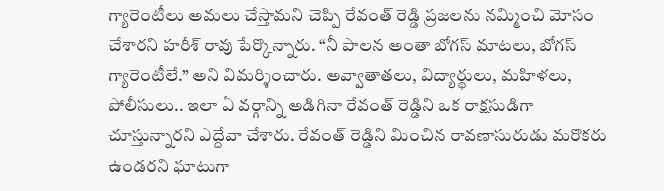గ్యారెంటీలు అమలు చేస్తామని చెప్పి రేవంత్ రెడ్డి ప్రజలను నమ్మించి మోసం చేశారని హరీశ్ రావు పేర్కొన్నారు. “నీ పాలన అంతా బోగస్ మాటలు, బోగస్ గ్యారెంటీలే.” అని విమర్శించారు. అవ్వాతాతలు, విద్యార్థులు, మహిళలు, పోలీసులు.. ఇలా ఏ వర్గాన్ని అడిగినా రేవంత్ రెడ్డిని ఒక రాక్షసుడిగా చూస్తున్నారని ఎద్దేవా చేశారు. రేవంత్ రెడ్డిని మించిన రావణాసురుడు మరొకరు ఉండరని ఘాటుగా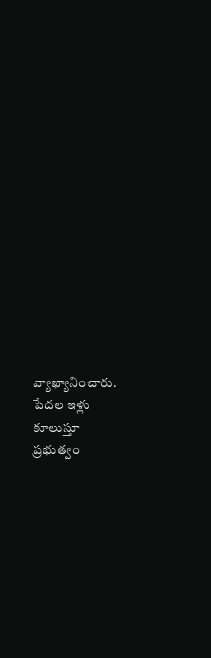వ్యాఖ్యానించారు. పేదల ఇళ్లు కూలుస్తూ ప్రభుత్వం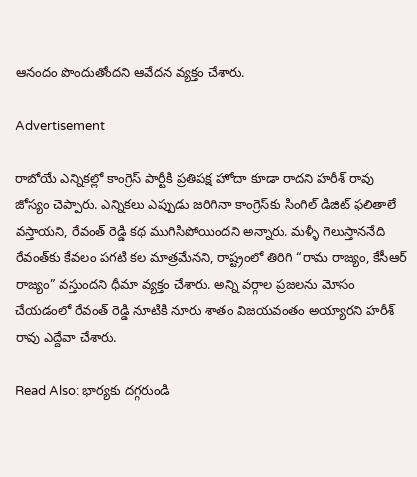ఆనందం పొందుతోందని ఆవేదన వ్యక్తం చేశారు.

Advertisement

రాబోయే ఎన్నికల్లో కాంగ్రెస్ పార్టీకి ప్రతిపక్ష హోదా కూడా రాదని హరీశ్ రావు జోస్యం చెప్పారు. ఎన్నికలు ఎప్పుడు జరిగినా కాంగ్రెస్‌కు సింగిల్ డిజిట్ ఫలితాలే వస్తాయని, రేవంత్ రెడ్డి కథ ముగిసిపోయిందని అన్నారు. మళ్ళీ గెలుస్తాననేది రేవంత్‌కు కేవలం పగటి కల మాత్రమేనని, రాష్ట్రంలో తిరిగి “రామ రాజ్యం, కేసీఆర్ రాజ్యం” వస్తుందని ధీమా వ్యక్తం చేశారు. అన్ని వర్గాల ప్రజలను మోసం చేయడంలో రేవంత్ రెడ్డి నూటికి నూరు శాతం విజయవంతం అయ్యారని హరీశ్ రావు ఎద్దేవా చేశారు.

Read Also: భార్యకు దగ్గరుండి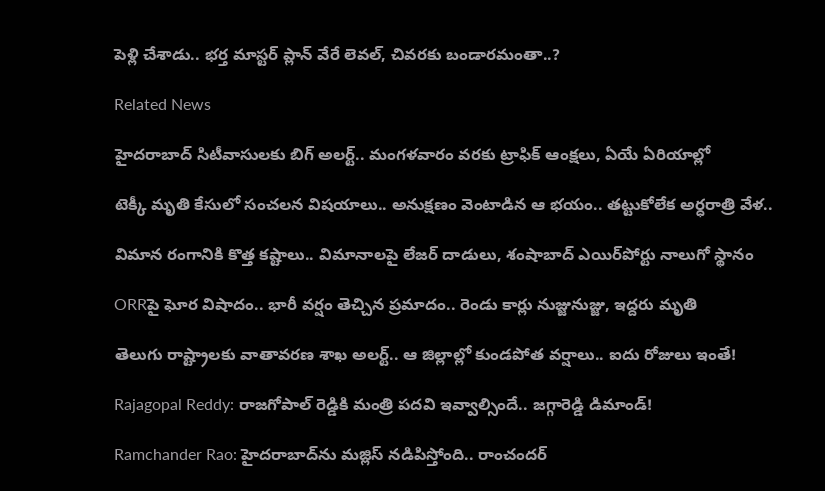పెళ్లి చేశాడు.. భర్త మాస్టర్ ప్లాన్ వేరే లెవల్, చివరకు బండారమంతా..?

Related News

హైదరాబాద్ సిటీవాసులకు బిగ్ అలర్ట్.. మంగళవారం వరకు ట్రాఫిక్ ఆంక్షలు, ఏయే ఏరియాల్లో

టెక్కీ మృతి కేసులో సంచలన విషయాలు.. అనుక్షణం వెంటాడిన ఆ భయం.. తట్టుకోలేక అర్ధరాత్రి వేళ..

విమాన రంగానికి కొత్త కష్టాలు.. విమానాలపై లేజర్ దాడులు, శంషాబాద్ ఎయిర్‌పోర్టు నాలుగో స్థానం

ORRపై ఘోర విషాదం.. భారీ వర్షం తెచ్చిన ప్రమాదం.. రెండు కార్లు నుజ్జునుజ్జు, ఇద్దరు మృతి

తెలుగు రాష్ట్రాలకు వాతావరణ శాఖ అలర్ట్.. ఆ జిల్లాల్లో కుండపోత వర్షాలు.. ఐదు రోజులు ఇంతే!

Rajagopal Reddy: రాజగోపాల్ రెడ్డికి మంత్రి పదవి ఇవ్వాల్సిందే.. జగ్గారెడ్డి డిమాండ్!

Ramchander Rao: హైదరాబాద్‌ను మజ్లిస్ నడిపిస్తోంది.. రాంచందర్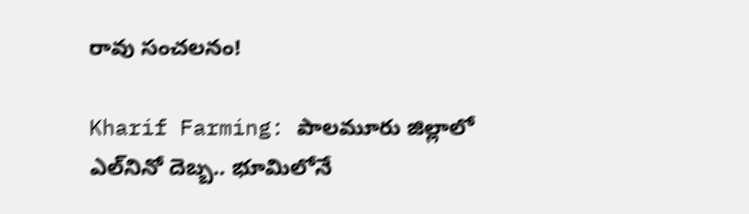రావు సంచలనం!

Kharif Farming: పాలమూరు జిల్లాలో ఎల్‌నినో దెబ్బ.. భూమిలోనే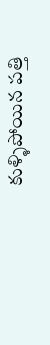కుళ్ళిపోయిన పత్తి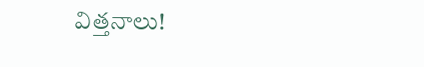విత్తనాలు!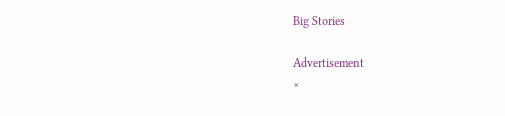Big Stories

Advertisement
×